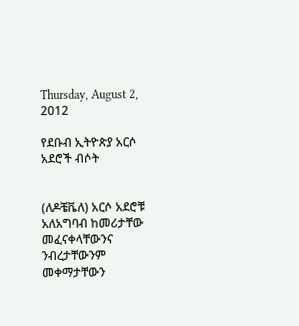Thursday, August 2, 2012

የደቡብ ኢትዮጵያ አርሶ አደሮች ብሶት


(ለዶቼቬለ) አርሶ አደሮቹ አለአግባብ ከመሪታቸው መፈናቀላቸውንና ንብረታቸውንም መቀማታቸውን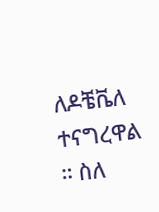ለዶቼቬለ ተናግረዋል ። ስለ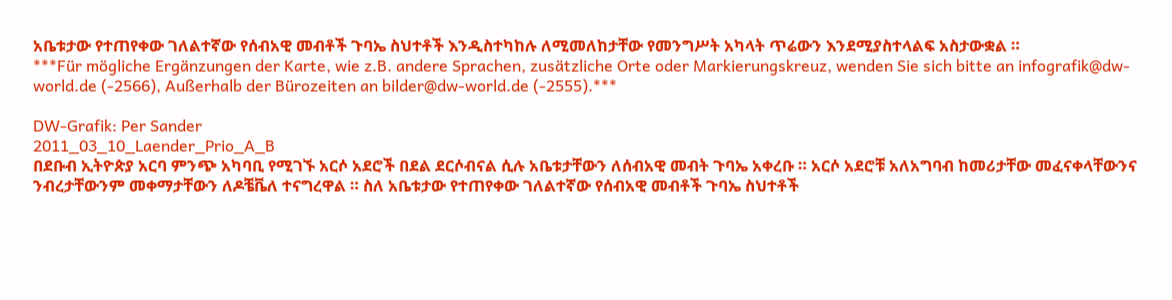አቤቱታው የተጠየቀው ገለልተኛው የሰብአዊ መብቶች ጉባኤ ስህተቶች እንዲስተካከሉ ለሚመለከታቸው የመንግሥት አካላት ጥሬውን እንደሚያስተላልፍ አስታውቋል ።
***Für mögliche Ergänzungen der Karte, wie z.B. andere Sprachen, zusätzliche Orte oder Markierungskreuz, wenden Sie sich bitte an infografik@dw-world.de (-2566), Außerhalb der Bürozeiten an bilder@dw-world.de (-2555).***

DW-Grafik: Per Sander
2011_03_10_Laender_Prio_A_B
በደቡብ ኢትዮጵያ አርባ ምንጭ አካባቢ የሚገኙ አርሶ አደሮች በደል ደርሶብናል ሲሉ አቤቱታቸውን ለሰብአዊ መብት ጉባኤ አቀረቡ ። አርሶ አደሮቹ አለአግባብ ከመሪታቸው መፈናቀላቸውንና ንብረታቸውንም መቀማታቸውን ለዶቼቬለ ተናግረዋል ። ስለ አቤቱታው የተጠየቀው ገለልተኛው የሰብአዊ መብቶች ጉባኤ ስህተቶች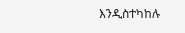እንዲስተካከሉ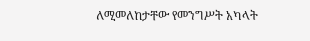ለሚመለከታቸው የመንግሥት አካላት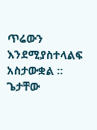ጥሬውን እንደሚያስተላልፍ አስታውቋል ።
ጌታቸው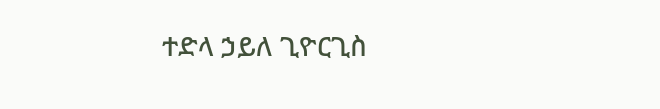ተድላ ኃይለ ጊዮርጊስ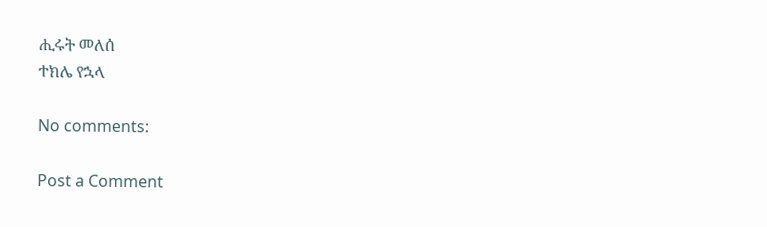ሒሩት መለሰ
ተክሌ የኋላ

No comments:

Post a Comment